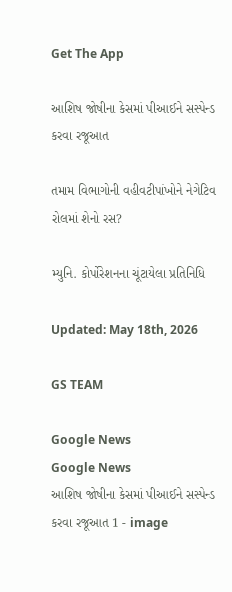Get The App

આશિષ જોષીના કેસમાં પીઆઈને સસ્પેન્ડ કરવા રજૂઆત

તમામ વિભાગોની વહીવટીપાંખોને નેગેટિવ રોલમાં શેનો રસ?

મ્યુનિ. કોર્પોરેશનના ચૂંટાયેલા પ્રતિનિધિ

Updated: May 18th, 2026

GS TEAM

Google News
Google News
આશિષ જોષીના કેસમાં પીઆઈને સસ્પેન્ડ કરવા રજૂઆત 1 - image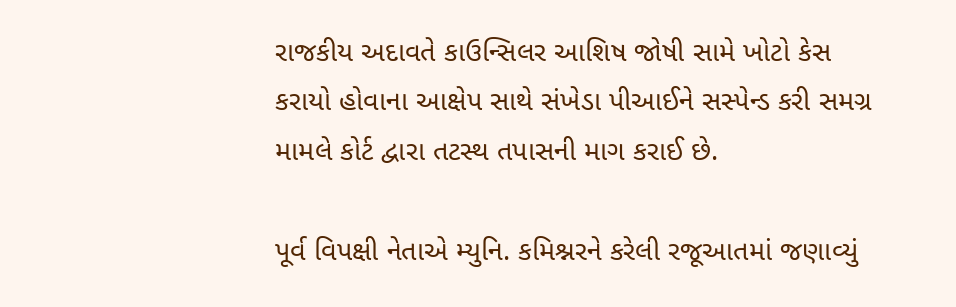રાજકીય અદાવતે કાઉન્સિલર આશિષ જોષી સામે ખોટો કેસ કરાયો હોવાના આક્ષેપ સાથે સંખેડા પીઆઈને સસ્પેન્ડ કરી સમગ્ર મામલે કોર્ટ દ્વારા તટસ્થ તપાસની માગ કરાઈ છે.

પૂર્વ વિપક્ષી નેતાએ મ્યુનિ. કમિશ્નરને કરેલી રજૂઆતમાં જણાવ્યું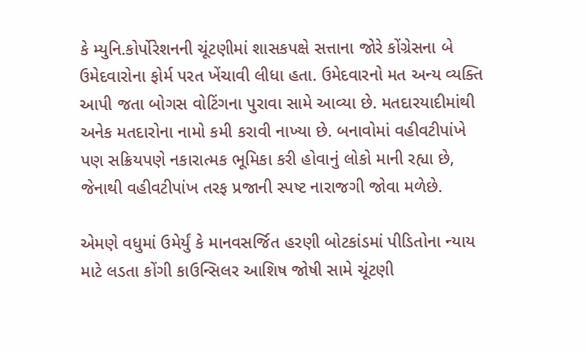કે મ્યુનિ.કોર્પોરેશનની ચૂંટણીમાં શાસકપક્ષે સત્તાના જોરે કોંગ્રેસના બે ઉમેદવારોના ફોર્મ પરત ખેંચાવી લીધા હતા. ઉમેદવારનો મત અન્ય વ્યક્તિ આપી જતા બોગસ વોટિંગના પુરાવા સામે આવ્યા છે. મતદારયાદીમાંથી અનેક મતદારોના નામો કમી કરાવી નાખ્યા છે. બનાવોમાં વહીવટીપાંખે પણ સક્રિયપણે નકારાત્મક ભૂમિકા કરી હોવાનું લોકો માની રહ્યા છે, જેનાથી વહીવટીપાંખ તરફ પ્રજાની સ્પષ્ટ નારાજગી જોવા મળેછે.

એમણે વધુમાં ઉમેર્યું કે માનવસર્જિત હરણી બોટકાંડમાં પીડિતોના ન્યાય માટે લડતા કોંગી કાઉન્સિલર આશિષ જોષી સામે ચૂંટણી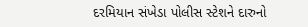દરમિયાન સંખેડા પોલીસ સ્ટેશને દારુનો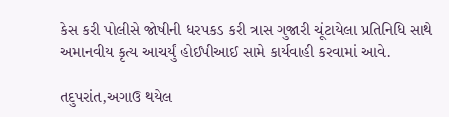કેસ કરી પોલીસે જોષીની ધરપકડ કરી ત્રાસ ગુજારી ચૂંટાયેલા પ્રતિનિધિ સાથે અમાનવીય કૃત્ય આચર્યું હોઈપીઆઈ સામે કાર્યવાહી કરવામાં આવે.

તદુપરાંત,અગાઉ થયેલ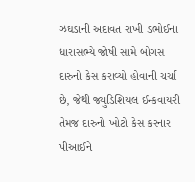ઝઘડાની અદાવત રાખી ડભોઈના ધારાસભ્યે જોષી સામે બોગસ દારુનો કેસ કરાવ્યો હોવાની ચર્ચા છે, જેથી જ્યુડિશિયલ ઈન્કવાયરી તેમજ દારુનો ખોટો કેસ કરનાર પીઆઈને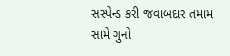સસ્પેન્ડ કરી જવાબદાર તમામ સામે ગુનો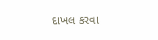દાખલ કરવા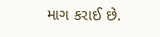માગ કરાઈ છે.